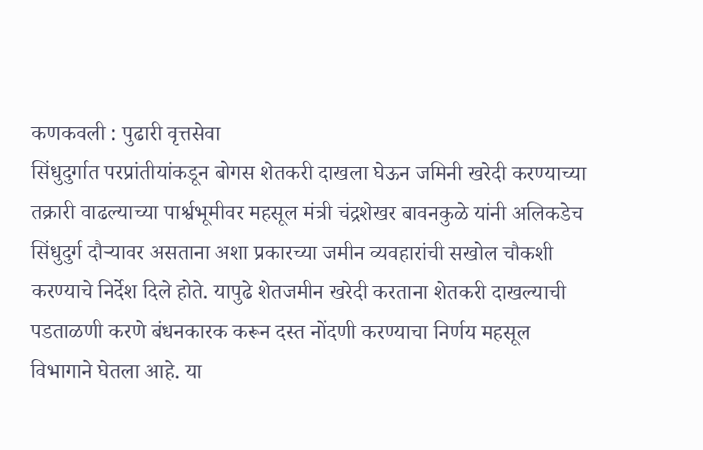कणकवली : पुढारी वृत्तसेवा
सिंधुदुर्गात परप्रांतीयांकडून बोगस शेतकरी दाखला घेऊन जमिनी खरेदी करण्याच्या तक्रारी वाढल्याच्या पार्श्वभूमीवर महसूल मंत्री चंद्रशेखर बावनकुळे यांनी अलिकडेच सिंधुदुर्ग दौऱ्यावर असताना अशा प्रकारच्या जमीन व्यवहारांची सखोल चौकशी करण्याचे निर्देश दिले होते. यापुढे शेतजमीन खरेदी करताना शेतकरी दाखल्याची पडताळणी करणे बंधनकारक करून दस्त नोंदणी करण्याचा निर्णय महसूल विभागाने घेतला आहे. या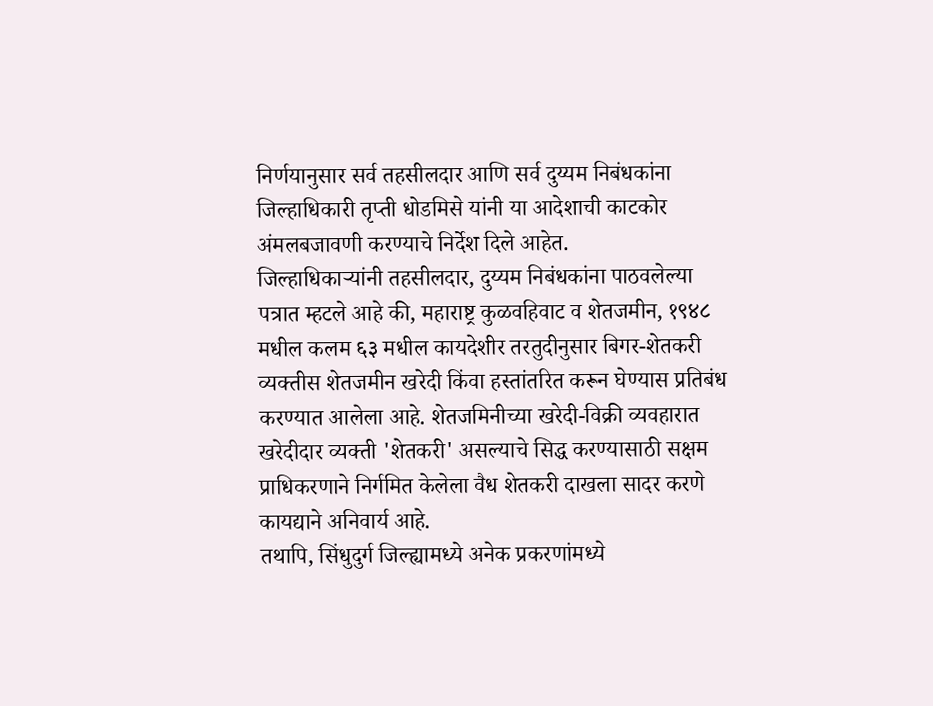निर्णयानुसार सर्व तहसीलदार आणि सर्व दुय्यम निबंधकांना जिल्हाधिकारी तृप्ती धोडमिसे यांनी या आदेशाची काटकोर अंमलबजावणी करण्याचे निर्देश दिले आहेत.
जिल्हाधिकाऱ्यांनी तहसीलदार, दुय्यम निबंधकांना पाठवलेल्या पत्रात म्हटले आहे की, महाराष्ट्र कुळवहिवाट व शेतजमीन, १९४८ मधील कलम ६३ मधील कायदेशीर तरतुदीनुसार बिगर-शेतकरी व्यक्तीस शेतजमीन खरेदी किंवा हस्तांतरित करून घेण्यास प्रतिबंध करण्यात आलेला आहे. शेतजमिनीच्या खरेदी-विक्री व्यवहारात खरेदीदार व्यक्ती 'शेतकरी' असल्याचे सिद्ध करण्यासाठी सक्षम प्राधिकरणाने निर्गमित केलेला वैध शेतकरी दाखला सादर करणे कायद्याने अनिवार्य आहे.
तथापि, सिंधुदुर्ग जिल्ह्यामध्ये अनेक प्रकरणांमध्ये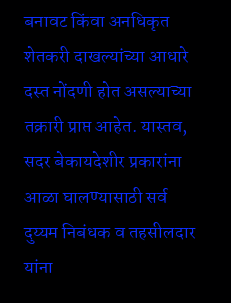बनावट किंवा अनधिकृत शेतकरी दाखल्यांच्या आधारे दस्त नोंदणी होत असल्याच्या तक्रारी प्राप्त आहेत. यास्तव, सदर बेकायदेशीर प्रकारांना आळा घालण्यासाठी सर्व दुय्यम निबंधक व तहसीलदार यांना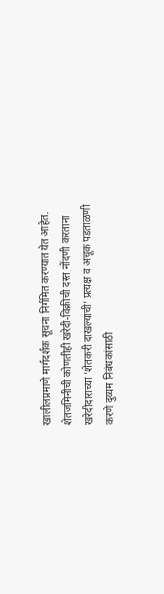खालीलप्रमाणे मार्गदर्शक सूचना निर्गमित करण्यात येत आहेत.
शेतजमिनीची कोणतीही खरेदी-विक्रीची दस्त नोंदणी करताना खरेदीदाराच्या 'शेतकरी दाखल्याची' प्रत्यक्ष व अचूक पडताळणी करणे दुय्यम निबंधकांसाठी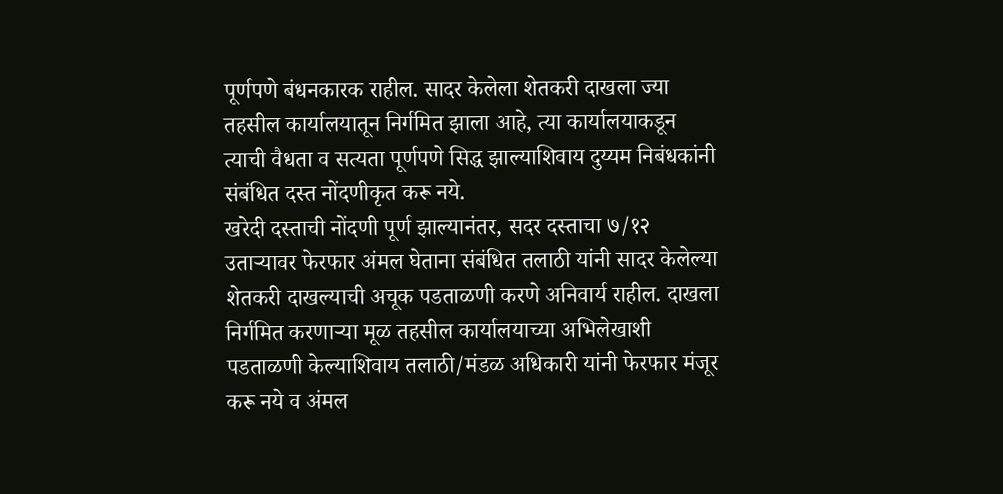पूर्णपणे बंधनकारक राहील. सादर केलेला शेतकरी दाखला ज्या तहसील कार्यालयातून निर्गमित झाला आहे, त्या कार्यालयाकडून त्याची वैधता व सत्यता पूर्णपणे सिद्ध झाल्याशिवाय दुय्यम निबंधकांनी संबंधित दस्त नोंदणीकृत करू नये.
खरेदी दस्ताची नोंदणी पूर्ण झाल्यानंतर, सदर दस्ताचा ७/१२ उताऱ्यावर फेरफार अंमल घेताना संबंधित तलाठी यांनी सादर केलेल्या शेतकरी दाखल्याची अचूक पडताळणी करणे अनिवार्य राहील. दाखला निर्गमित करणाऱ्या मूळ तहसील कार्यालयाच्या अभिलेखाशी पडताळणी केल्याशिवाय तलाठी/मंडळ अधिकारी यांनी फेरफार मंजूर करू नये व अंमल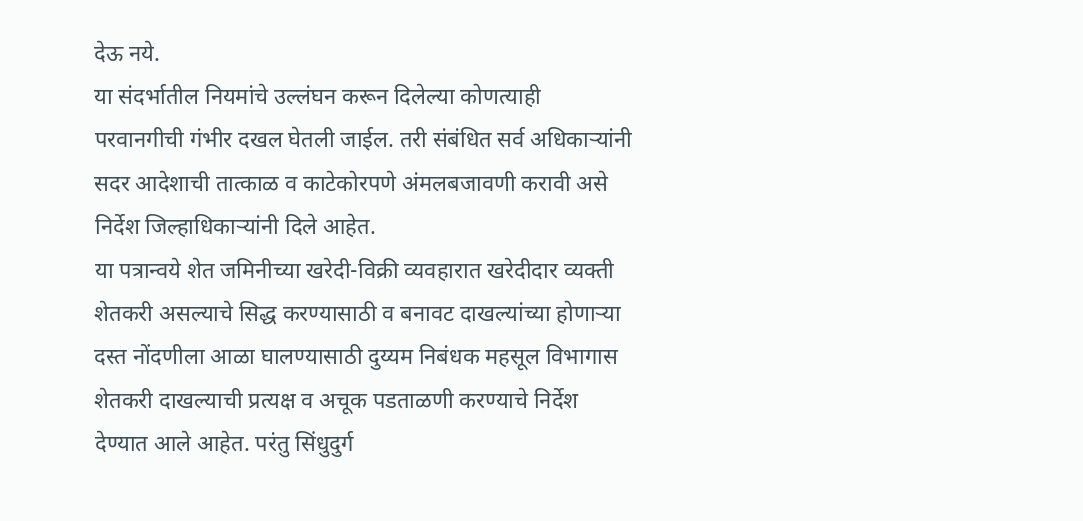देऊ नये.
या संदर्भातील नियमांचे उल्लंघन करून दिलेल्या कोणत्याही परवानगीची गंभीर दखल घेतली जाईल. तरी संबंधित सर्व अधिकाऱ्यांनी सदर आदेशाची तात्काळ व काटेकोरपणे अंमलबजावणी करावी असे निर्देश जिल्हाधिकाऱ्यांनी दिले आहेत.
या पत्रान्वये शेत जमिनीच्या खरेदी-विक्री व्यवहारात खरेदीदार व्यक्ती शेतकरी असल्याचे सिद्ध करण्यासाठी व बनावट दाखल्यांच्या होणाऱ्या दस्त नोंदणीला आळा घालण्यासाठी दुय्यम निबंधक महसूल विभागास शेतकरी दाखल्याची प्रत्यक्ष व अचूक पडताळणी करण्याचे निर्देश देण्यात आले आहेत. परंतु सिंधुदुर्ग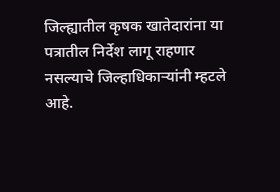जिल्ह्यातील कृषक खातेदारांना या पत्रातील निर्देश लागू राहणार नसल्याचे जिल्हाधिकाऱ्यांनी म्हटले आहे.